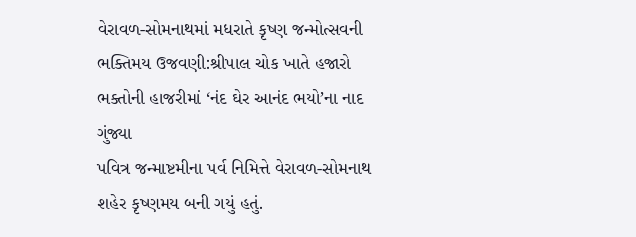વેરાવળ-સોમનાથમાં મધરાતે કૃષ્ણ જન્મોત્સવની ભક્તિમય ઉજવણી:શ્રીપાલ ચોક ખાતે હજારો ભક્તોની હાજરીમાં ‘નંદ ઘેર આનંદ ભયો’ના નાદ ગુંજ્યા
પવિત્ર જન્માષ્ટમીના પર્વ નિમિત્તે વેરાવળ-સોમનાથ શહેર કૃષ્ણમય બની ગયું હતું.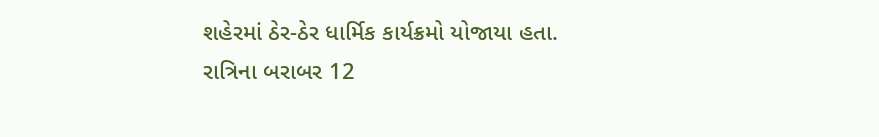શહેરમાં ઠેર-ઠેર ધાર્મિક કાર્યક્રમો યોજાયા હતા. રાત્રિના બરાબર 12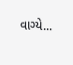વાગ્યે...